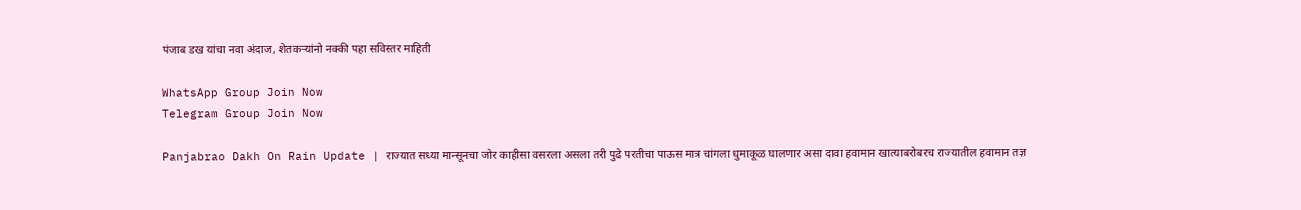पंजाब डख यांचा नवा अंदाज, शेतकऱ्यांनो नक्की पहा सविस्तर माहिती

WhatsApp Group Join Now
Telegram Group Join Now

Panjabrao Dakh On Rain Update | राज्यात सध्या मान्सूनचा जोर काहीसा वसरला असला तरी पुढे परतीचा पाऊस मात्र चांगला धुमाकूळ घालणार असा दावा हवामान खात्याबरोबरच राज्यातील हवामान तज्ञ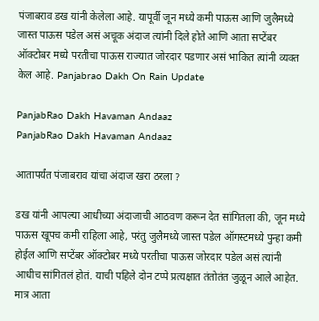पंजाबराव डख यांनी केलेला आहे. यापूर्वी जून मध्ये कमी पाऊस आणि जुलैमध्ये जास्त पाऊस पडेल असं अचूक अंदाज त्यांनी दिले होते आणि आता सप्टेंबर ऑक्टोबर मध्ये परतीचा पाऊस राज्यात जोरदार पडणार असं भाकित त्यांनी व्यक्त केल आहे. Panjabrao Dakh On Rain Update

PanjabRao Dakh Havaman Andaaz
PanjabRao Dakh Havaman Andaaz

आतापर्यंत पंजाबराव यांचा अंदाज खरा ठरला ?

डख यांनी आपल्या आधीच्या अंदाजाची आठवण करून देत सांगितला की, जून मध्ये पाऊस खूपच कमी राहिला आहे, परंतु जुलैमध्ये जास्त पडेल ऑगस्टमध्ये पुन्हा कमी होईल आणि सप्टेंबर ऑक्टोबर मध्ये परतीचा पाऊस जोरदार पडेल असं त्यांनी आधीच सांगितलं होतं. याची पहिले दोन टप्पे प्रत्यक्षात तंतोतंत जुळून आले आहेत. मात्र आता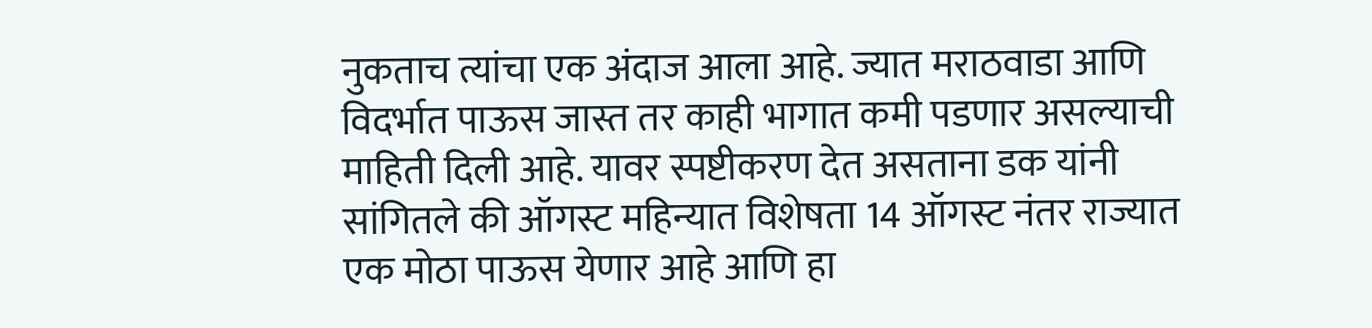नुकताच त्यांचा एक अंदाज आला आहे. ज्यात मराठवाडा आणि विदर्भात पाऊस जास्त तर काही भागात कमी पडणार असल्याची माहिती दिली आहे. यावर स्पष्टीकरण देत असताना डक यांनी सांगितले की ऑगस्ट महिन्यात विशेषता 14 ऑगस्ट नंतर राज्यात एक मोठा पाऊस येणार आहे आणि हा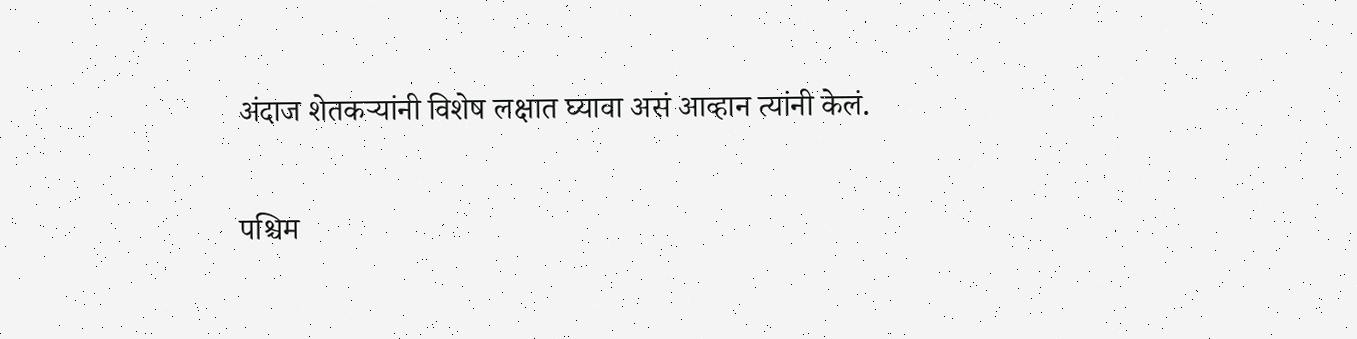अंदाज शेतकऱ्यांनी विशेष लक्षात घ्यावा असं आव्हान त्यांनी केलं.

पश्चिम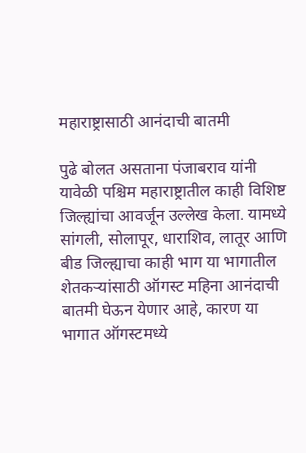महाराष्ट्रासाठी आनंदाची बातमी

पुढे बोलत असताना पंजाबराव यांनी यावेळी पश्चिम महाराष्ट्रातील काही विशिष्ट जिल्ह्यांचा आवर्जून उल्लेख केला. यामध्ये सांगली, सोलापूर, धाराशिव, लातूर आणि बीड जिल्ह्याचा काही भाग या भागातील शेतकऱ्यांसाठी ऑगस्ट महिना आनंदाची बातमी घेऊन येणार आहे, कारण या भागात ऑगस्टमध्ये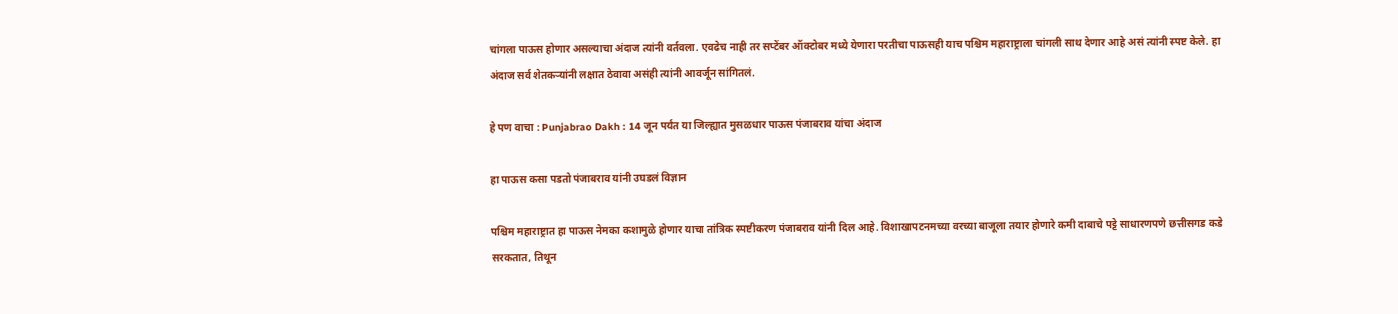चांगला पाऊस होणार असल्याचा अंदाज त्यांनी वर्तवला. एवढेच नाही तर सप्टेंबर ऑक्टोबर मध्ये येणारा परतीचा पाऊसही याच पश्चिम महाराष्ट्राला चांगली साथ देणार आहे असं त्यांनी स्पष्ट केले. हा अंदाज सर्व शेतकऱ्यांनी लक्षात ठेवावा असंही त्यांनी आवर्जून सांगितलं.

हे पण वाचा : Punjabrao Dakh : 14 जून पर्यंत या जिल्ह्यात मुसळधार पाऊस पंजाबराव यांचा अंदाज

हा पाऊस कसा पडतो पंजाबराव यांनी उघडलं विज्ञान

पश्चिम महाराष्ट्रात हा पाऊस नेमका कशामुळे होणार याचा तांत्रिक स्पष्टीकरण पंजाबराव यांनी दिल आहे. विशाखापटनमच्या वरच्या बाजूला तयार होणारे कमी दाबाचे पट्टे साधारणपणे छत्तीसगड कडे सरकतात, तिथून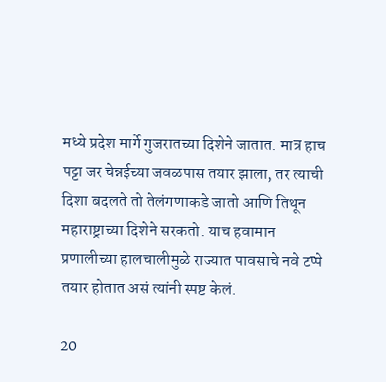मध्ये प्रदेश मार्गे गुजरातच्या दिशेने जातात. मात्र हाच पट्टा जर चेन्नईच्या जवळपास तयार झाला, तर त्याची दिशा बदलते तो तेलंगणाकडे जातो आणि तिथून महाराष्ट्राच्या दिशेने सरकतो. याच हवामान प्रणालीच्या हालचालीमुळे राज्यात पावसाचे नवे टप्पे तयार होतात असं त्यांनी स्पष्ट केलं.

20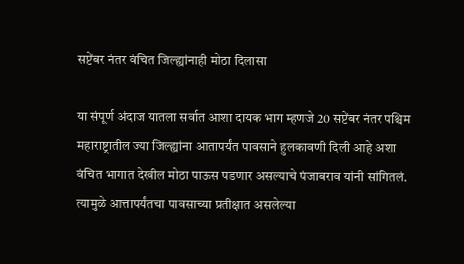सप्टेंबर नंतर वंचित जिल्ह्यांनाही मोठा दिलासा

या संपूर्ण अंदाज यातला सर्वात आशा दायक भाग म्हणजे 20 सप्टेंबर नंतर पश्चिम महाराष्ट्रातील ज्या जिल्ह्यांना आतापर्यंत पावसाने हुलकावणी दिली आहे अशा वंचित भागात देखील मोठा पाऊस पडणार असल्याचे पंजाबराव यांनी सांगितलं. त्यामुळे आत्तापर्यंतचा पावसाच्या प्रतीक्षात असलेल्या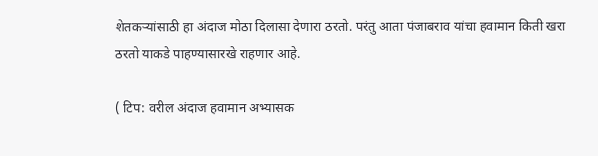शेतकऱ्यांसाठी हा अंदाज मोठा दिलासा देणारा ठरतो. परंतु आता पंजाबराव यांचा हवामान किती खरा ठरतो याकडे पाहण्यासारखे राहणार आहे.

( टिप: वरील अंदाज हवामान अभ्यासक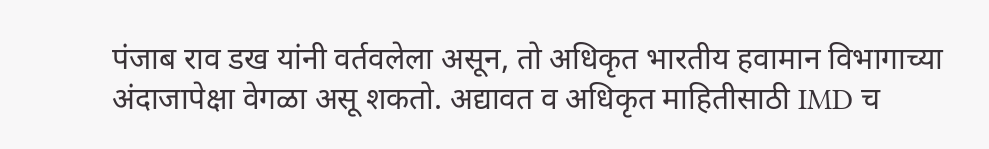पंजाब राव डख यांनी वर्तवलेला असून, तो अधिकृत भारतीय हवामान विभागाच्या अंदाजापेक्षा वेगळा असू शकतो. अद्यावत व अधिकृत माहितीसाठी IMD च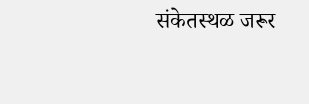संकेतस्थळ जरूर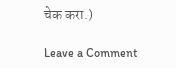चेक करा.)

Leave a Comment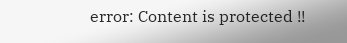error: Content is protected !!